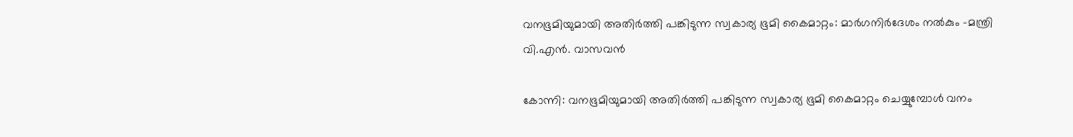വനഭൂമിയുമായി അതിർത്തി പങ്കിടുന്ന സ്വകാര്യ ഭൂമി കൈമാറ്റം: മാർഗനിർദേശം നൽകും -മന്ത്രി വി.എൻ. വാസവൻ

കോന്നി: വനഭൂമിയുമായി അതിർത്തി പങ്കിടുന്ന സ്വകാര്യ ഭൂമി കൈമാറ്റം ചെയ്യുമ്പോൾ വനം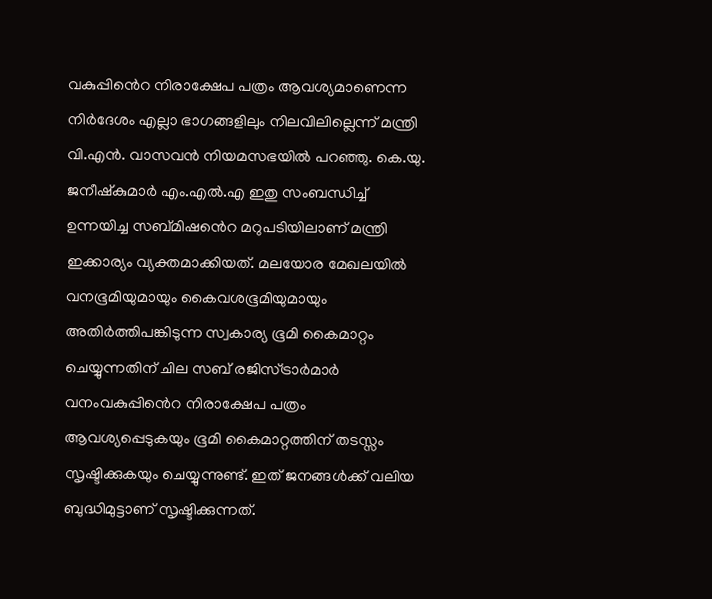വകുപ്പി‍ൻെറ നിരാക്ഷേപ പത്രം ആവശ്യമാണെന്ന നിർദേശം എല്ലാ ഭാഗങ്ങളിലും നിലവിലില്ലെന്ന് മന്ത്രി വി.എൻ. വാസവൻ നിയമസഭയിൽ പറഞ്ഞു. കെ.യു. ജനീഷ്കുമാർ എം.എൽ.എ ഇതു സംബന്ധിച്ച് ഉന്നയിച്ച സബ്മിഷ‍‍ൻെറ മറുപടിയിലാണ് മന്ത്രി ഇക്കാര്യം വ്യക്തമാക്കിയത്. മലയോര മേഖലയിൽ വനഭൂമിയുമായും കൈവശഭൂമിയുമായും അതിർത്തിപങ്കിടുന്ന സ്വകാര്യ ഭൂമി കൈമാറ്റം ചെയ്യുന്നതിന് ചില സബ് രജിസ്ട്രാർമാർ വനംവകുപ്പി‍ൻെറ നിരാക്ഷേപ പത്രം ആവശ്യപ്പെടുകയും ഭൂമി കൈമാറ്റത്തിന് തടസ്സം സൃഷ്ടിക്കുകയും ചെയ്യുന്നുണ്ട്. ഇത് ജനങ്ങൾക്ക് വലിയ ബുദ്ധിമുട്ടാണ് സൃഷ്ടിക്കുന്നത്.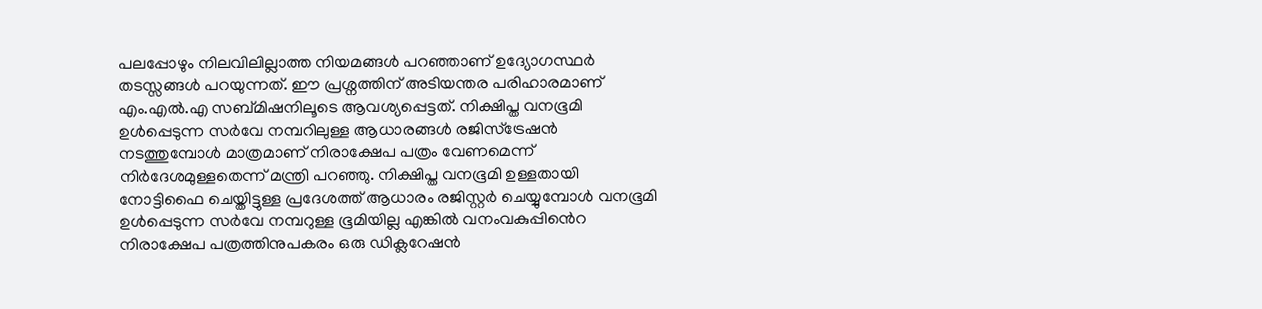പലപ്പോഴും നിലവിലില്ലാത്ത നിയമങ്ങൾ പറഞ്ഞാണ് ഉദ്യോഗസ്ഥർ തടസ്സങ്ങൾ പറയുന്നത്. ഈ പ്രശ്നത്തിന് അടിയന്തര പരിഹാരമാണ് എം.എൽ.എ സബ്മിഷനിലൂടെ ആവശ്യപ്പെട്ടത്. നിക്ഷിപ്ത വനഭൂമി ഉൾപ്പെടുന്ന സർവേ നമ്പറിലുള്ള ആധാരങ്ങൾ രജിസ്ട്രേഷൻ നടത്തുമ്പോൾ മാത്രമാണ് നിരാക്ഷേപ പത്രം വേണമെന്ന് നിർദേശമുള്ളതെന്ന് മന്ത്രി പറഞ്ഞു. നിക്ഷിപ്ത വനഭൂമി ഉള്ളതായി നോട്ടിഫൈ ചെയ്തിട്ടുള്ള പ്രദേശത്ത് ആധാരം രജിസ്റ്റർ ചെയ്യുമ്പോൾ വനഭൂമി ഉൾപ്പെടുന്ന സർവേ നമ്പറുള്ള ഭൂമിയില്ല എങ്കിൽ വനംവകുപ്പി‍ൻെറ നിരാക്ഷേപ പത്രത്തിനുപകരം ഒരു ഡിക്ലറേഷൻ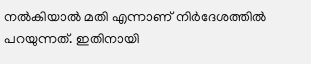നൽകിയാൽ മതി എന്നാണ് നിർദേശത്തിൽ പറയുന്നത്. ഇതിനായി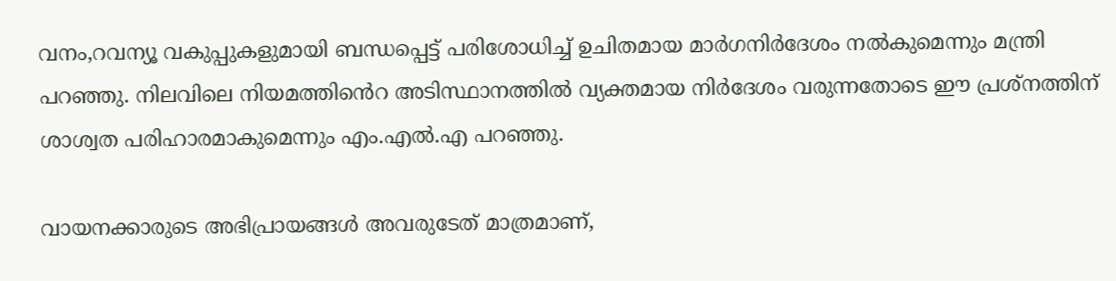വനം,റവന്യൂ വകുപ്പുകളുമായി ബന്ധപ്പെട്ട് പരിശോധിച്ച് ഉചിതമായ മാർഗനിർദേശം നൽകുമെന്നും മന്ത്രി പറഞ്ഞു. നിലവിലെ നിയമത്തി‍‍ൻെറ അടിസ്ഥാനത്തിൽ വ്യക്തമായ നിർദേശം വരുന്നതോടെ ഈ പ്രശ്നത്തിന് ശാശ്വത പരിഹാരമാകുമെന്നും എം.എൽ.എ പറഞ്ഞു.

വായനക്കാരുടെ അഭിപ്രായങ്ങള്‍ അവരുടേത് മാത്രമാണ്,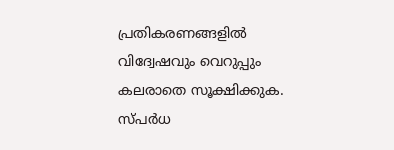പ്രതികരണങ്ങളിൽ വിദ്വേഷവും വെറുപ്പും കലരാതെ സൂക്ഷിക്കുക. സ്പർധ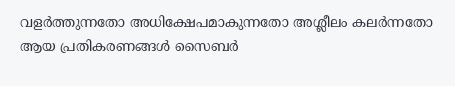വളർത്തുന്നതോ അധിക്ഷേപമാകുന്നതോ അശ്ലീലം കലർന്നതോ ആയ പ്രതികരണങ്ങൾ സൈബർ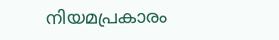നിയമപ്രകാരം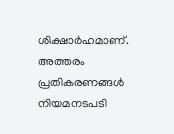ശിക്ഷാർഹമാണ്. അത്തരം പ്രതികരണങ്ങൾ നിയമനടപടി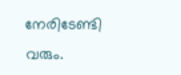നേരിടേണ്ടി വരും.